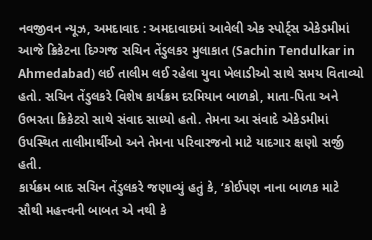નવજીવન ન્યૂઝ, અમદાવાદ : અમદાવાદમાં આવેલી એક સ્પોર્ટ્સ એકેડમીમાં આજે ક્રિકેટના દિગ્ગજ સચિન તેંડુલકર મુલાકાત (Sachin Tendulkar in Ahmedabad) લઈ તાલીમ લઈ રહેલા યુવા ખેલાડીઓ સાથે સમય વિતાવ્યો હતો. સચિન તેંડુલકરે વિશેષ કાર્યક્રમ દરમિયાન બાળકો, માતા-પિતા અને ઉભરતા ક્રિકેટરો સાથે સંવાદ સાધ્યો હતો. તેમના આ સંવાદે એકેડમીમાં ઉપસ્થિત તાલીમાર્થીઓ અને તેમના પરિવારજનો માટે યાદગાર ક્ષણો સર્જી હતી.
કાર્યક્રમ બાદ સચિન તેંડુલકરે જણાવ્યું હતું કે, ‘કોઈપણ નાના બાળક માટે સૌથી મહત્ત્વની બાબત એ નથી કે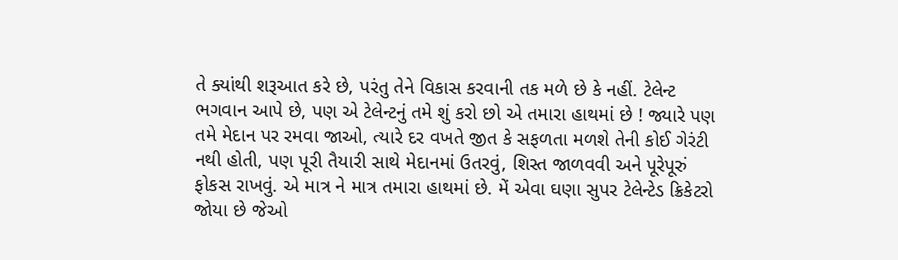તે ક્યાંથી શરૂઆત કરે છે, પરંતુ તેને વિકાસ કરવાની તક મળે છે કે નહીં. ટેલેન્ટ ભગવાન આપે છે, પણ એ ટેલેન્ટનું તમે શું કરો છો એ તમારા હાથમાં છે ! જ્યારે પણ તમે મેદાન પર રમવા જાઓ, ત્યારે દર વખતે જીત કે સફળતા મળશે તેની કોઈ ગેરંટી નથી હોતી, પણ પૂરી તૈયારી સાથે મેદાનમાં ઉતરવું, શિસ્ત જાળવવી અને પૂરેપૂરું ફોકસ રાખવું. એ માત્ર ને માત્ર તમારા હાથમાં છે. મેં એવા ઘણા સુપર ટેલેન્ટેડ ક્રિકેટરો જોયા છે જેઓ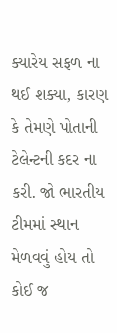ક્યારેય સફળ ના થઈ શક્યા, કારણ કે તેમણે પોતાની ટેલેન્ટની કદર ના કરી. જો ભારતીય ટીમમાં સ્થાન મેળવવું હોય તો કોઈ જ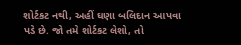શોર્ટકટ નથી, અહીં ઘણા બલિદાન આપવા પડે છે. જો તમે શોર્ટકટ લેશો, તો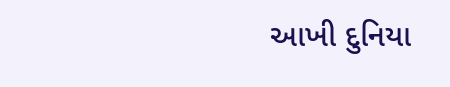આખી દુનિયા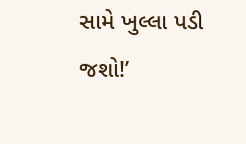સામે ખુલ્લા પડી જશો!’